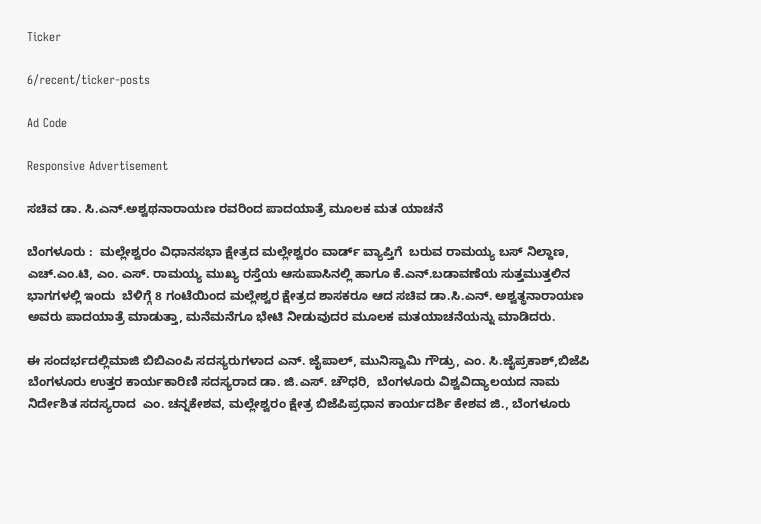Ticker

6/recent/ticker-posts

Ad Code

Responsive Advertisement

ಸಚಿವ ಡಾ. ಸಿ.ಎನ್.ಅಶ್ವಥನಾರಾಯಣ ರವರಿಂದ ಪಾದಯಾತ್ರೆ ಮೂಲಕ ಮತ ಯಾಚನೆ

ಬೆಂಗಳೂರು :  ಮಲ್ಲೇಶ್ವರಂ ವಿಧಾನಸಭಾ ಕ್ಷೇತ್ರದ ಮಲ್ಲೇಶ್ವರಂ ವಾರ್ಡ್ ವ್ಯಾಪ್ತಿಗೆ  ಬರುವ ರಾಮಯ್ಯ ಬಸ್ ನಿಲ್ದಾಣ, ಎಚ್.ಎಂ.ಟಿ, ಎಂ. ಎಸ್. ರಾಮಯ್ಯ ಮುಖ್ಯ ರಸ್ತೆಯ ಆಸುಪಾಸಿನಲ್ಲಿ ಹಾಗೂ ಕೆ.ಎನ್.ಬಡಾವಣೆಯ ಸುತ್ತಮುತ್ತಲಿನ ಭಾಗಗಳಲ್ಲಿ ಇಂದು  ಬೆಳಿಗ್ಗೆ 8 ಗಂಟೆಯಿಂದ ಮಲ್ಲೇಶ್ವರ ಕ್ಷೇತ್ರದ ಶಾಸಕರೂ ಆದ ಸಚಿವ ಡಾ.ಸಿ.ಎನ್. ಅಶ್ವತ್ಥನಾರಾಯಣ ಅವರು ಪಾದಯಾತ್ರೆ ಮಾಡುತ್ತಾ, ಮನೆಮನೆಗೂ ಭೇಟಿ ನೀಡುವುದರ ಮೂಲಕ ಮತಯಾಚನೆಯನ್ನು ಮಾಡಿದರು.

ಈ ಸಂದರ್ಭದಲ್ಲಿಮಾಜಿ ಬಿಬಿಎಂಪಿ ಸದಸ್ಯರುಗಳಾದ ಎನ್. ಜೈಪಾಲ್, ಮುನಿಸ್ವಾಮಿ ಗೌಡ್ರು, ಎಂ. ಸಿ.ಜೈಪ್ರಕಾಶ್,ಬಿಜೆಪಿ ಬೆಂಗಳೂರು ಉತ್ತರ ಕಾರ್ಯಕಾರಿಣಿ ಸದಸ್ಯರಾದ ಡಾ. ಜಿ.ಎಸ್. ಚೌಧರಿ,  ಬೆಂಗಳೂರು ವಿಶ್ವವಿದ್ಯಾಲಯದ ನಾಮ ನಿರ್ದೇಶಿತ ಸದಸ್ಯರಾದ  ಎಂ. ಚನ್ನಕೇಶವ, ಮಲ್ಲೇಶ್ವರಂ ಕ್ಷೇತ್ರ ಬಿಜೆಪಿಪ್ರಧಾನ ಕಾರ್ಯದರ್ಶಿ ಕೇಶವ ಜಿ., ಬೆಂಗಳೂರು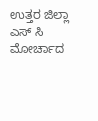ಉತ್ತರ ಜಿಲ್ಲಾ ಎಸ್ ಸಿ ಮೋರ್ಚಾದ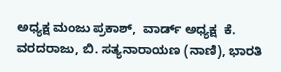ಅಧ್ಯಕ್ಷ ಮಂಜು ಪ್ರಕಾಶ್,  ವಾರ್ಡ್ ಅಧ್ಯಕ್ಷ  ಕೆ. ವರದರಾಜು, ಬಿ. ಸತ್ಯನಾರಾಯಣ (ನಾಣಿ), ಭಾರತಿ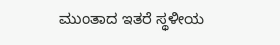ಮುಂತಾದ ಇತರೆ ಸ್ಥಳೀಯ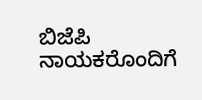ಬಿಜೆಪಿ  ನಾಯಕರೊಂದಿಗೆ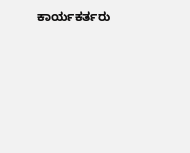ಕಾರ್ಯಕರ್ತರು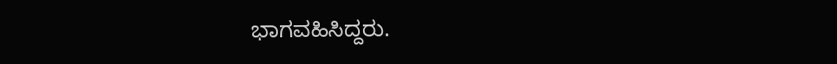ಭಾಗವಹಿಸಿದ್ದರು.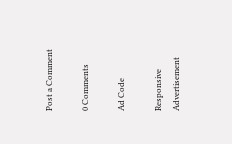Post a Comment

0 Comments

Ad Code

Responsive Advertisement